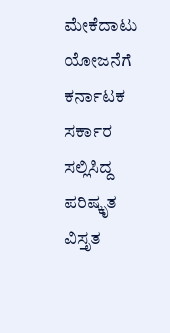ಮೇಕೆದಾಟು ಯೋಜನೆಗೆ ಕರ್ನಾಟಕ ಸರ್ಕಾರ ಸಲ್ಲಿಸಿದ್ದ ಪರಿಷ್ಕೃತ ವಿಸ್ತೃತ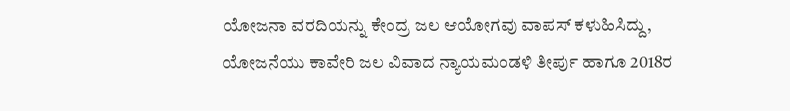ಯೋಜನಾ ವರದಿಯನ್ನು ಕೇಂದ್ರ ಜಲ ಆಯೋಗವು ವಾಪಸ್ ಕಳುಹಿಸಿದ್ದು, ಯೋಜನೆಯು ಕಾವೇರಿ ಜಲ ವಿವಾದ ನ್ಯಾಯಮಂಡಳಿ ತೀರ್ಪು ಹಾಗೂ 2018ರ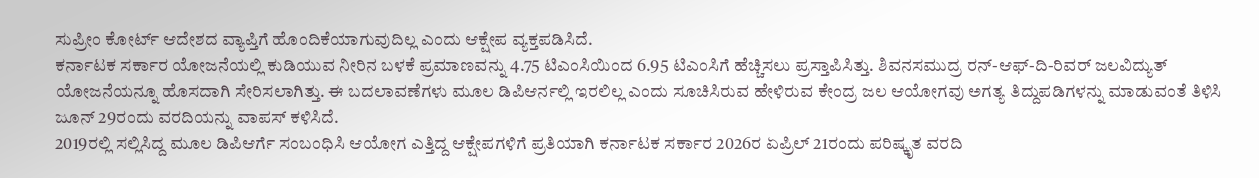ಸುಪ್ರೀಂ ಕೋರ್ಟ್ ಆದೇಶದ ವ್ಯಾಪ್ತಿಗೆ ಹೊಂದಿಕೆಯಾಗುವುದಿಲ್ಲ ಎಂದು ಆಕ್ಷೇಪ ವ್ಯಕ್ತಪಡಿಸಿದೆ.
ಕರ್ನಾಟಕ ಸರ್ಕಾರ ಯೋಜನೆಯಲ್ಲಿ ಕುಡಿಯುವ ನೀರಿನ ಬಳಕೆ ಪ್ರಮಾಣವನ್ನು 4.75 ಟಿಎಂಸಿಯಿಂದ 6.95 ಟಿಎಂಸಿಗೆ ಹೆಚ್ಚಿಸಲು ಪ್ರಸ್ತಾಪಿಸಿತ್ತು. ಶಿವನಸಮುದ್ರ ರನ್-ಆಫ್-ದಿ-ರಿವರ್ ಜಲವಿದ್ಯುತ್ ಯೋಜನೆಯನ್ನೂ ಹೊಸದಾಗಿ ಸೇರಿಸಲಾಗಿತ್ತು. ಈ ಬದಲಾವಣೆಗಳು ಮೂಲ ಡಿಪಿಆರ್ನಲ್ಲಿ ಇರಲಿಲ್ಲ ಎಂದು ಸೂಚಿಸಿರುವ ಹೇಳಿರುವ ಕೇಂದ್ರ ಜಲ ಆಯೋಗವು ಅಗತ್ಯ ತಿದ್ದುಪಡಿಗಳನ್ನು ಮಾಡುವಂತೆ ತಿಳಿಸಿ ಜೂನ್ 29ರಂದು ವರದಿಯನ್ನು ವಾಪಸ್ ಕಳಿಸಿದೆ.
2019ರಲ್ಲಿ ಸಲ್ಲಿಸಿದ್ದ ಮೂಲ ಡಿಪಿಆರ್ಗೆ ಸಂಬಂಧಿಸಿ ಆಯೋಗ ಎತ್ತಿದ್ದ ಆಕ್ಷೇಪಗಳಿಗೆ ಪ್ರತಿಯಾಗಿ ಕರ್ನಾಟಕ ಸರ್ಕಾರ 2026ರ ಏಪ್ರಿಲ್ 21ರಂದು ಪರಿಷ್ಕೃತ ವರದಿ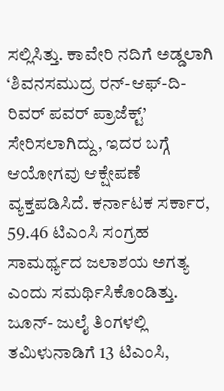ಸಲ್ಲಿಸಿತ್ತು. ಕಾವೇರಿ ನದಿಗೆ ಅಡ್ಡಲಾಗಿ ‘ಶಿವನಸಮುದ್ರ ರನ್-ಆಫ್-ದಿ-ರಿವರ್ ಪವರ್ ಪ್ರಾಜೆಕ್ಟ್’ ಸೇರಿಸಲಾಗಿದ್ದು, ಇದರ ಬಗ್ಗೆ ಆಯೋಗವು ಆಕ್ಷೇಪಣೆ ವ್ಯಕ್ತಪಡಿಸಿದೆ. ಕರ್ನಾಟಕ ಸರ್ಕಾರ, 59.46 ಟಿಎಂಸಿ ಸಂಗ್ರಹ ಸಾಮರ್ಥ್ಯದ ಜಲಾಶಯ ಅಗತ್ಯ ಎಂದು ಸಮರ್ಥಿಸಿಕೊಂಡಿತ್ತು. ಜೂನ್- ಜುಲೈ ತಿಂಗಳಲ್ಲಿ ತಮಿಳುನಾಡಿಗೆ 13 ಟಿಎಂಸಿ,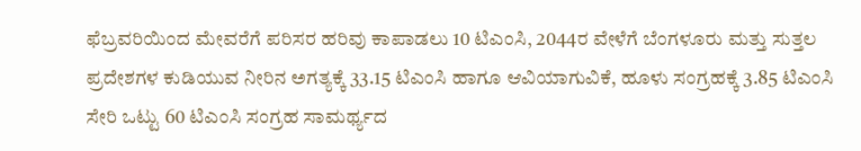ಫೆಬ್ರವರಿಯಿಂದ ಮೇವರೆಗೆ ಪರಿಸರ ಹರಿವು ಕಾಪಾಡಲು 10 ಟಿಎಂಸಿ, 2044ರ ವೇಳೆಗೆ ಬೆಂಗಳೂರು ಮತ್ತು ಸುತ್ತಲ ಪ್ರದೇಶಗಳ ಕುಡಿಯುವ ನೀರಿನ ಅಗತ್ಯಕ್ಕೆ 33.15 ಟಿಎಂಸಿ ಹಾಗೂ ಆವಿಯಾಗುವಿಕೆ, ಹೂಳು ಸಂಗ್ರಹಕ್ಕೆ 3.85 ಟಿಎಂಸಿ ಸೇರಿ ಒಟ್ಟು 60 ಟಿಎಂಸಿ ಸಂಗ್ರಹ ಸಾಮರ್ಥ್ಯದ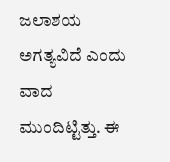ಜಲಾಶಯ ಅಗತ್ಯವಿದೆ ಎಂದು ವಾದ ಮುಂದಿಟ್ಟಿತ್ತು. ಈ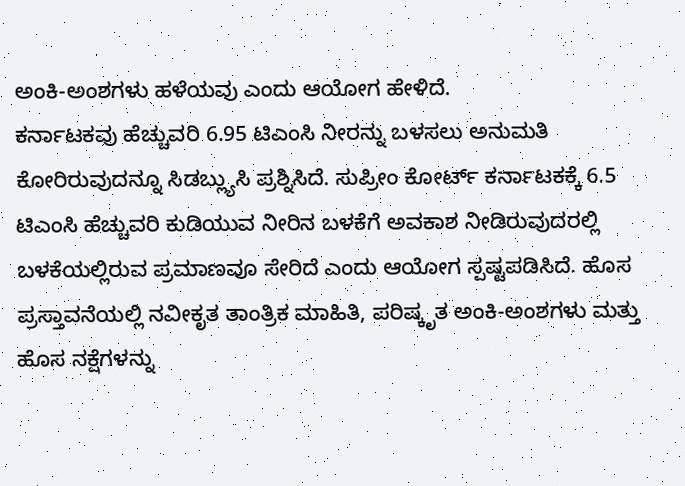ಅಂಕಿ-ಅಂಶಗಳು ಹಳೆಯವು ಎಂದು ಆಯೋಗ ಹೇಳಿದೆ.
ಕರ್ನಾಟಕವು ಹೆಚ್ಚುವರಿ 6.95 ಟಿಎಂಸಿ ನೀರನ್ನು ಬಳಸಲು ಅನುಮತಿ ಕೋರಿರುವುದನ್ನೂ ಸಿಡಬ್ಲ್ಯುಸಿ ಪ್ರಶ್ನಿಸಿದೆ. ಸುಪ್ರೀಂ ಕೋರ್ಟ್ ಕರ್ನಾಟಕಕ್ಕೆ 6.5 ಟಿಎಂಸಿ ಹೆಚ್ಚುವರಿ ಕುಡಿಯುವ ನೀರಿನ ಬಳಕೆಗೆ ಅವಕಾಶ ನೀಡಿರುವುದರಲ್ಲಿ ಬಳಕೆಯಲ್ಲಿರುವ ಪ್ರಮಾಣವೂ ಸೇರಿದೆ ಎಂದು ಆಯೋಗ ಸ್ಪಷ್ಟಪಡಿಸಿದೆ. ಹೊಸ ಪ್ರಸ್ತಾವನೆಯಲ್ಲಿ ನವೀಕೃತ ತಾಂತ್ರಿಕ ಮಾಹಿತಿ, ಪರಿಷ್ಕೃತ ಅಂಕಿ-ಅಂಶಗಳು ಮತ್ತು ಹೊಸ ನಕ್ಷೆಗಳನ್ನು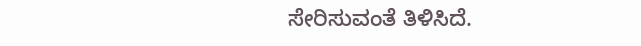ಸೇರಿಸುವಂತೆ ತಿಳಿಸಿದೆ.